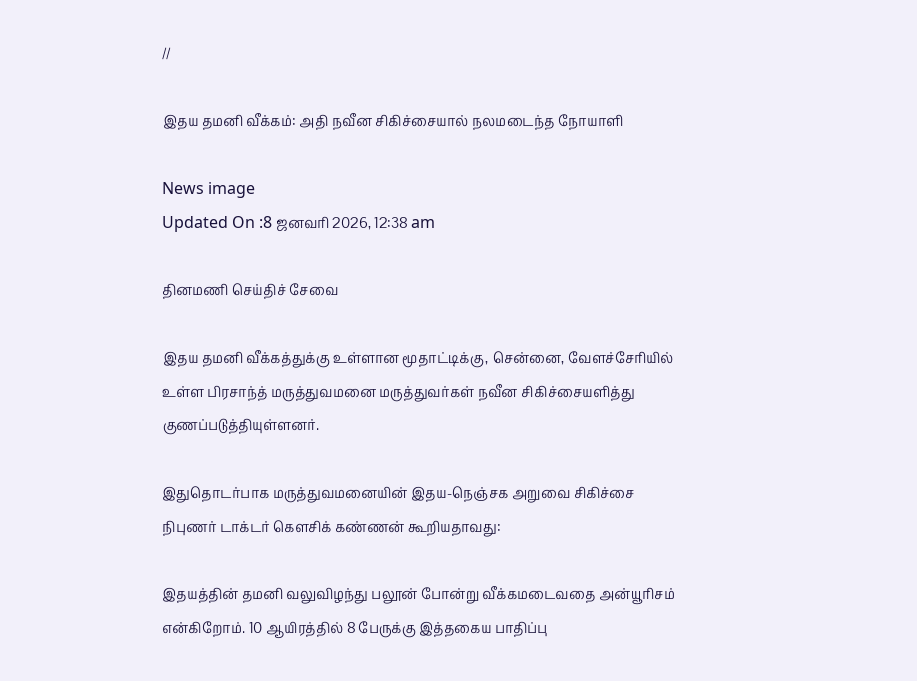//

இதய தமனி வீக்கம்: அதி நவீன சிகிச்சையால் நலமடைந்த நோயாளி

News image
Updated On :8 ஜனவரி 2026, 12:38 am

தினமணி செய்திச் சேவை

இதய தமனி வீக்கத்துக்கு உள்ளான மூதாட்டிக்கு, சென்னை, வேளச்சேரியில் உள்ள பிரசாந்த் மருத்துவமனை மருத்துவர்கள் நவீன சிகிச்சையளித்து குணப்படுத்தியுள்ளனர்.

இதுதொடர்பாக மருத்துவமனையின் இதய-நெஞ்சக அறுவை சிகிச்சை நிபுணர் டாக்டர் கௌசிக் கண்ணன் கூறியதாவது:

இதயத்தின் தமனி வலுவிழந்து பலூன் போன்று வீக்கமடைவதை அன்யூரிசம் என்கிறோம். 10 ஆயிரத்தில் 8 பேருக்கு இத்தகைய பாதிப்பு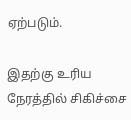ஏற்படும்.

இதற்கு உரிய நேரத்தில் சிகிச்சை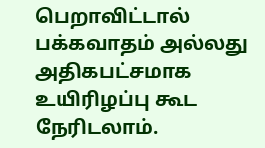பெறாவிட்டால் பக்கவாதம் அல்லது அதிகபட்சமாக உயிரிழப்பு கூட நேரிடலாம்.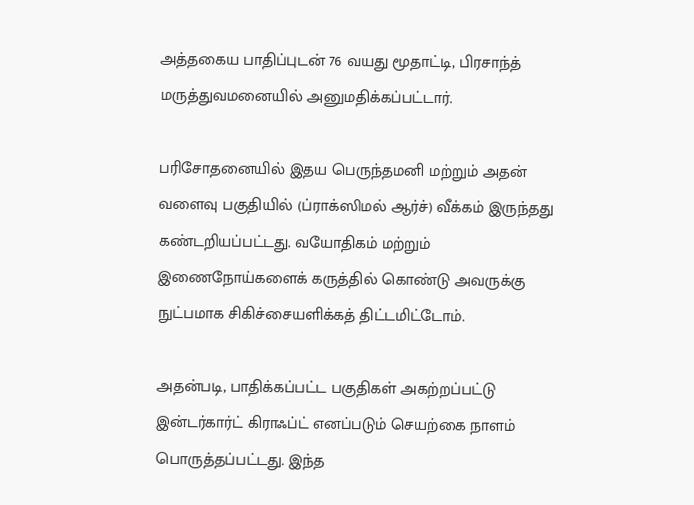அத்தகைய பாதிப்புடன் 76 வயது மூதாட்டி, பிரசாந்த் மருத்துவமனையில் அனுமதிக்கப்பட்டார்.

பரிசோதனையில் இதய பெருந்தமனி மற்றும் அதன் வளைவு பகுதியில் (ப்ராக்ஸிமல் ஆர்ச்) வீக்கம் இருந்தது கண்டறியப்பட்டது. வயோதிகம் மற்றும் இணைநோய்களைக் கருத்தில் கொண்டு அவருக்கு நுட்பமாக சிகிச்சையளிக்கத் திட்டமிட்டோம்.

அதன்படி, பாதிக்கப்பட்ட பகுதிகள் அகற்றப்பட்டு இன்டர்கார்ட் கிராஃப்ட் எனப்படும் செயற்கை நாளம் பொருத்தப்பட்டது. இந்த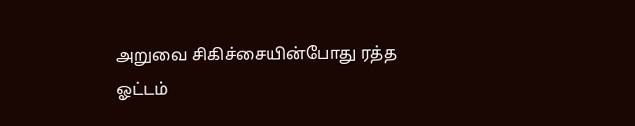அறுவை சிகிச்சையின்போது ரத்த ஓட்டம்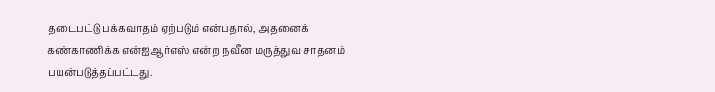தடைபட்டு பக்கவாதம் ஏற்படும் என்பதால், அதனைக் கண்காணிக்க என்ஐஆர்எஸ் என்ற நவீன மருத்துவ சாதனம் பயன்படுத்தப்பட்டது.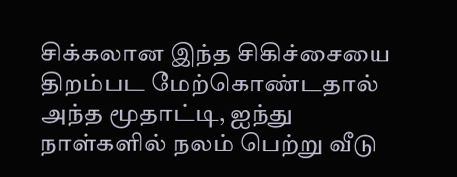சிக்கலான இந்த சிகிச்சையை திறம்பட மேற்கொண்டதால் அந்த மூதாட்டி, ஐந்து நாள்களில் நலம் பெற்று வீடு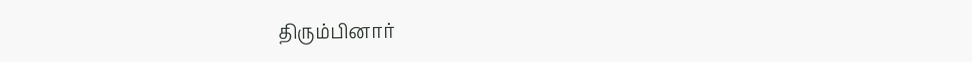திரும்பினார்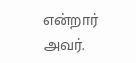என்றார் அவர்.